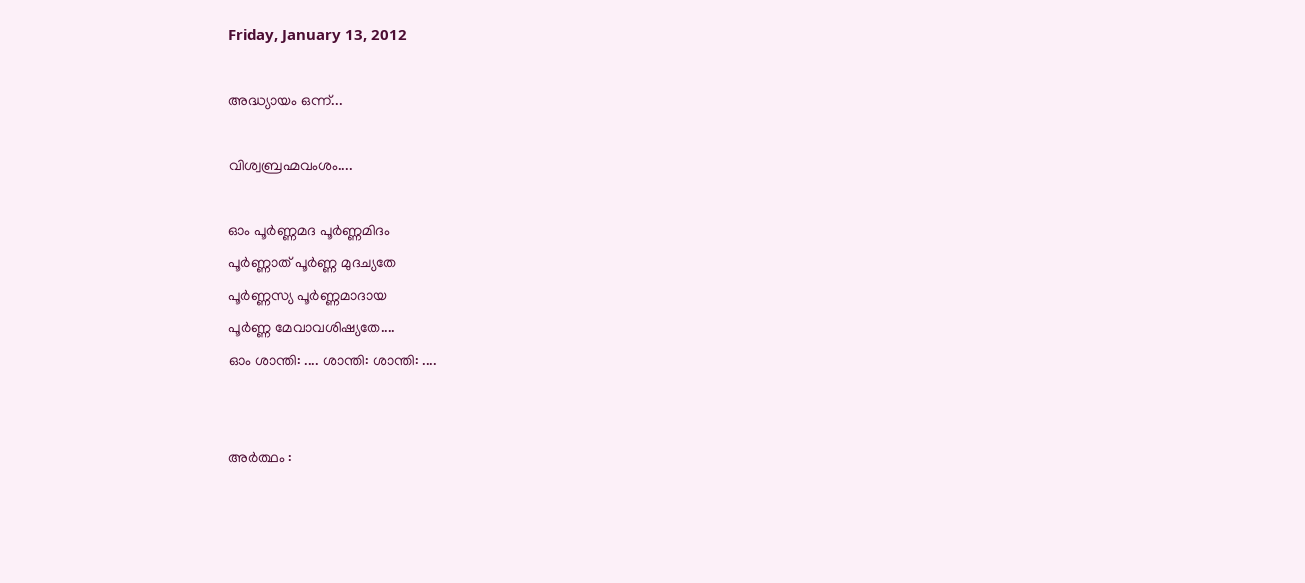Friday, January 13, 2012

അദ്ധ്യായം ഒന്ന്‌...

വിശ്വബ്രഹ്മവംശം....

ഓം പൂര്‍ണ്ണമദ പൂര്‍ണ്ണമിദം
പൂര്‍ണ്ണാത്‌ പൂര്‍ണ്ണ മുദച്യതേ
പൂര്‍ണ്ണസ്യ പൂര്‍ണ്ണമാദായ
പൂര്‍ണ്ണ മേവാവശിഷ്യതേ....
ഓം ശാന്തി: .... ശാന്തി: ശാന്തി: ....


അര്‍ത്ഥം :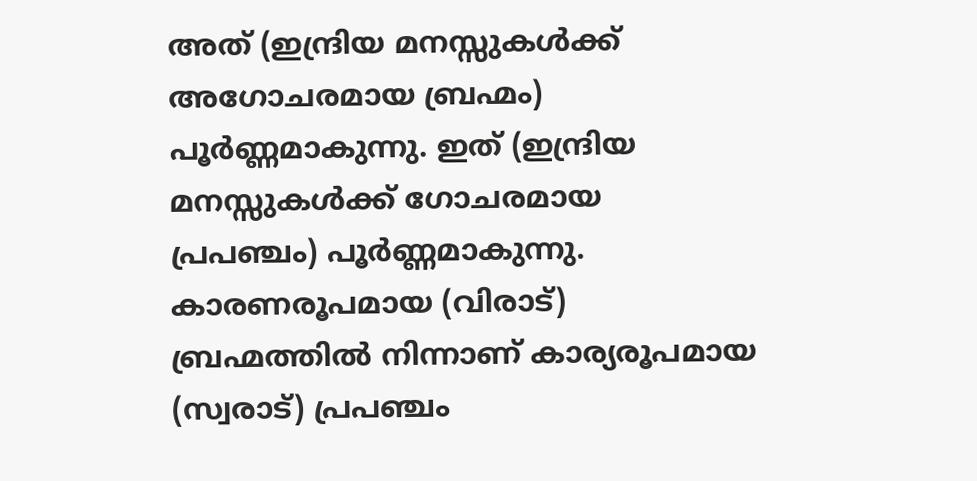അത്‌ (ഇന്ദ്രിയ മനസ്സുകള്‍ക്ക്‌ അഗോചരമായ ബ്രഹ്മം) പൂര്‍ണ്ണമാകുന്നു. ഇത്‌ (ഇന്ദ്രിയ മനസ്സുകള്‍ക്ക്‌ ഗോചരമായ പ്രപഞ്ചം) പൂര്‍ണ്ണമാകുന്നു. കാരണരൂപമായ (വിരാട്‌) ബ്രഹ്മത്തില്‍ നിന്നാണ് കാര്യരൂപമായ (സ്വരാട്‌) പ്രപഞ്ചം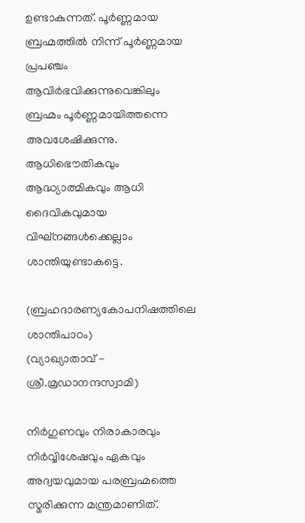ഉണ്ടാകുന്നത്‌. പൂര്‍ണ്ണമായ ബ്രഹ്മത്തില്‍ നിന്ന്‌ പൂര്‍ണ്ണമായ പ്രപഞ്ചം ആവിര്‍ഭവിക്കുന്നുവെങ്കിലും ബ്രഹ്മം പൂര്‍ണ്ണമായിത്തന്നെ അവശേഷിക്കുന്നു. ആധിഭൌതികവും ആദ്ധ്യാത്മികവും ആധി ദൈവികവുമായ വിഘ്നങ്ങള്‍ക്കെല്ലാം ശാന്തിയുണ്ടാകട്ടെ.

(ബ്രഹദാരണ്യകോപനിഷത്തിലെ ശാന്തിപാഠം)
(വ്യാഖ്യാതാവ്‌ - ശ്രീ.മ്രഡാനന്ദസ്വാമി)

നിര്‍ഗുണവും നിരാകാരവും നിര്‍വ്വിശേഷവും ഏകവും അദ്വയവുമായ പരബ്രഹ്മത്തെ സ്മരിക്കുന്ന മന്ത്രമാണിത്‌.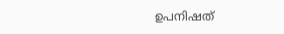ഉപനിഷത്‌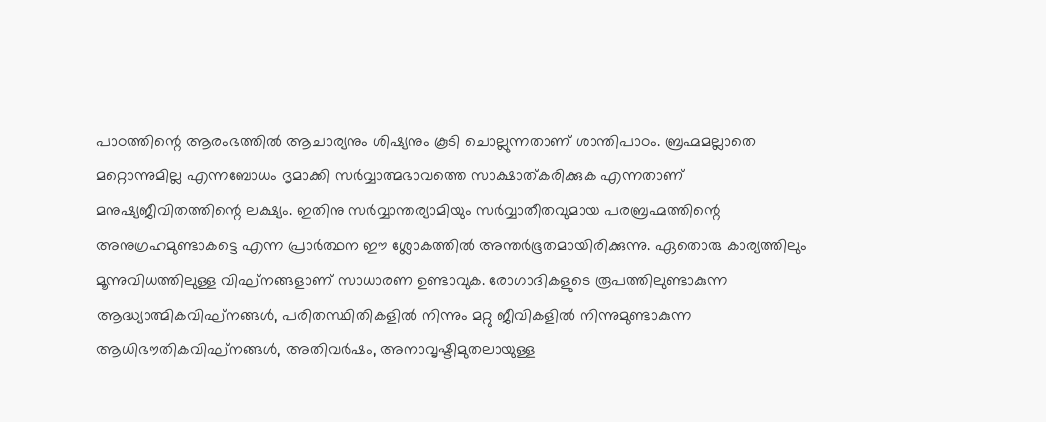പാഠത്തിന്റെ ആരംഭത്തില്‍ ആചാര്യനും ശിഷ്യനും കൂടി ചൊല്ലുന്നതാണ്‌ ശാന്തിപാഠം. ബ്രഹ്മമല്ലാതെ മറ്റൊന്നുമില്ല എന്നബോധം ദൃമാക്കി സര്‍വ്വാത്മഭാവത്തെ സാക്ഷാത്‌കരിക്കുക എന്നതാണ് മനുഷ്യജീവിതത്തിന്റെ ലക്ഷ്യം. ഇതിനു സര്‍വ്വാന്തര്യാമിയും സര്‍വ്വാതീതവുമായ പരബ്രഹ്മത്തിന്റെ അനുഗ്രഹമുണ്ടാകട്ടെ എന്ന പ്രാര്‍ത്ഥന ഈ ശ്ലോകത്തില്‍ അന്തര്‍ഭൂതമായിരിക്കുന്നു. ഏതൊരു കാര്യത്തിലും മൂന്നുവിധത്തിലുള്ള വിഘ്‌നങ്ങളാണ് സാധാരണ ഉണ്ടാവുക. രോഗാദികളുടെ രൂപത്തിലുണ്ടാകുന്ന ആദ്ധ്യാത്മികവിഘ്‌നങ്ങള്‍, പരിതസ്ഥിതികളില്‍ നിന്നും മറ്റു ജീവികളില്‍ നിന്നുമുണ്ടാകുന്ന ആധിഭൗതികവിഘ്‌നങ്ങള്‍, അതിവര്‍ഷം, അനാവൃഷ്ടിമുതലായുള്ള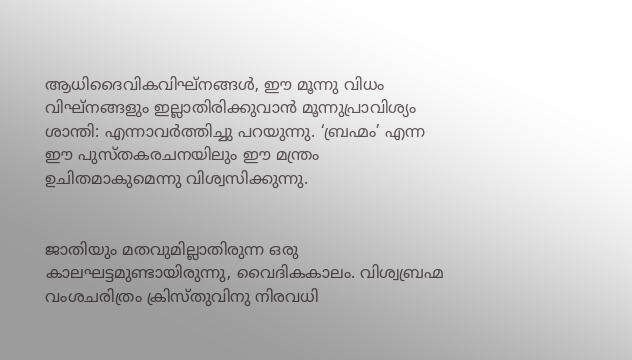ആധിദൈവികവിഘ്‌നങ്ങള്‍, ഈ മൂന്നു വിധം വിഘ്‌നങ്ങളും ഇല്ലാതിരിക്കുവാന്‍ മൂന്നുപ്രാവിശ്യം ശാന്തി: എന്നാവര്‍ത്തിച്ചു പറയുന്നു. ‘ബ്രഹ്മം’ എന്ന ഈ പുസ്തകരചനയിലും ഈ മന്ത്രം ഉചിതമാകുമെന്നു വിശ്വസിക്കുന്നു.


ജാതിയും മതവുമില്ലാതിരുന്ന ഒരു കാലഘട്ടമുണ്ടായിരുന്നു, വൈദികകാലം. വിശ്വബ്രഹ്മ വംശചരിത്രം ക്രിസ്തുവിനു നിരവധി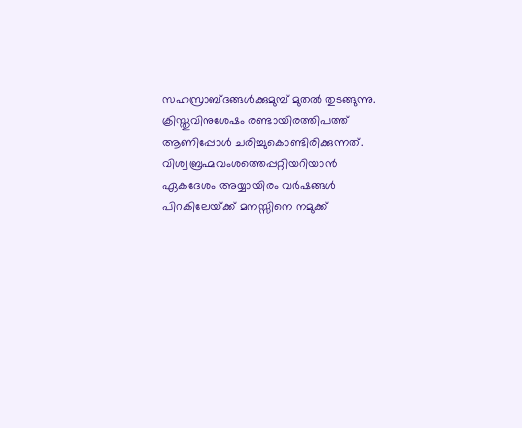സഹസ്രാബ്‌ദങ്ങള്‍ക്കുമുമ്പ്‌ മുതല്‍ തുടങ്ങുന്നു. ക്രിസ്തുവിനുശേഷം രണ്ടായിരത്തിപത്ത്‌ ആണിപ്പോള്‍ ചരിച്ചുകൊണ്ടിരിക്കുന്നത്‌. വിശ്വബ്രഹ്മവംശത്തെപ്പറ്റിയറിയാന്‍ ഏകദേശം അയ്യായിരം വര്‍ഷങ്ങള്‍ പിറകിലേയ്‌ക്ക്‌ മനസ്സിനെ നമുക്ക്‌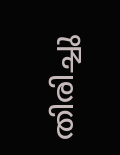തിരിച്ചു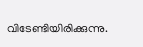വിടേണ്ടിയിരിക്കുന്നു.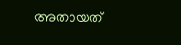അതായത്‌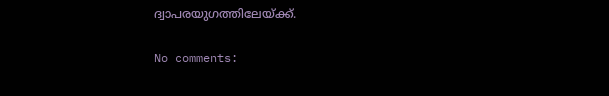ദ്വാപരയുഗത്തിലേയ്‌ക്ക്‌.

No comments: